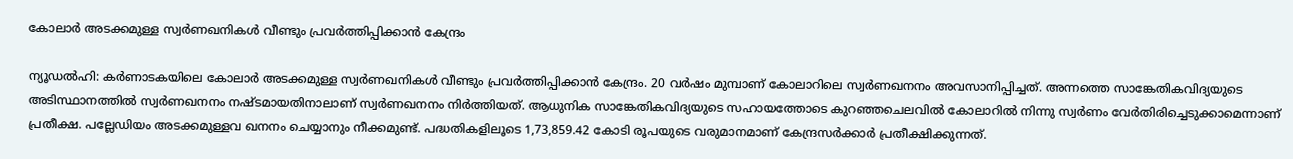കോലാര്‍ അടക്കമുള്ള സ്വര്‍ണഖനികള്‍ വീണ്ടും പ്രവര്‍ത്തിപ്പിക്കാന്‍ കേന്ദ്രം

ന്യൂഡല്‍ഹി: കര്‍ണാടകയിലെ കോലാര്‍ അടക്കമുള്ള സ്വര്‍ണഖനികള്‍ വീണ്ടും പ്രവര്‍ത്തിപ്പിക്കാന്‍ കേന്ദ്രം. 20 വര്‍ഷം മുമ്പാണ് കോലാറിലെ സ്വര്‍ണഖനനം അവസാനിപ്പിച്ചത്. അന്നത്തെ സാങ്കേതികവിദ്യയുടെ അടിസ്ഥാനത്തില്‍ സ്വര്‍ണഖനനം നഷ്ടമായതിനാലാണ് സ്വര്‍ണഖനനം നിര്‍ത്തിയത്. ആധുനിക സാങ്കേതികവിദ്യയുടെ സഹായത്തോടെ കുറഞ്ഞചെലവില്‍ കോലാറില്‍ നിന്നു സ്വര്‍ണം വേര്‍തിരിച്ചെടുക്കാമെന്നാണ് പ്രതീക്ഷ. പല്ലേഡിയം അടക്കമുള്ളവ ഖനനം ചെയ്യാനും നീക്കമുണ്ട്. പദ്ധതികളിലൂടെ 1,73,859.42 കോടി രൂപയുടെ വരുമാനമാണ് കേന്ദ്രസര്‍ക്കാര്‍ പ്രതീക്ഷിക്കുന്നത്.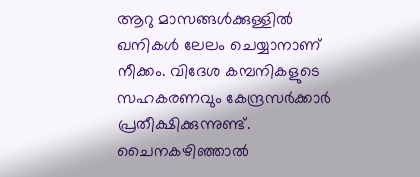ആറു മാസങ്ങള്‍ക്കുള്ളില്‍ ഖനികള്‍ ലേലം ചെയ്യാനാണ് നീക്കം. വിദേശ കമ്പനികളുടെ സഹകരണവും കേന്ദ്രസര്‍ക്കാര്‍ പ്രതീക്ഷിക്കുന്നുണ്ട്. ചൈനകഴിഞ്ഞാല്‍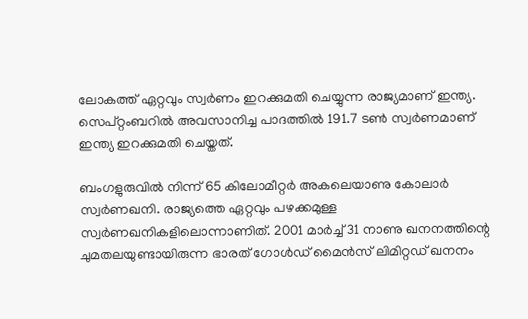ലോകത്ത് ഏറ്റവും സ്വര്‍ണം ഇറക്കുമതി ചെയ്യുന്ന രാജ്യമാണ് ഇന്ത്യ. സെപ്റ്റംബറില്‍ അവസാനിച്ച പാദത്തില്‍ 191.7 ടണ്‍ സ്വര്‍ണമാണ് ഇന്ത്യ ഇറക്കുമതി ചെയ്തത്.

ബംഗളുരുവില്‍ നിന്ന് 65 കിലോമീറ്റര്‍ അകലെയാണു കോലാര്‍ സ്വര്‍ണഖനി. രാജ്യത്തെ ഏറ്റവും പഴക്കമുള്ള സ്വര്‍ണഖനികളിലൊന്നാണിത്. 2001 മാര്‍ച്ച് 31 നാണു ഖനനത്തിന്റെ ചുമതലയുണ്ടായിരുന്ന ഭാരത് ഗോള്‍ഡ് മൈന്‍സ് ലിമിറ്റഡ് ഖനനം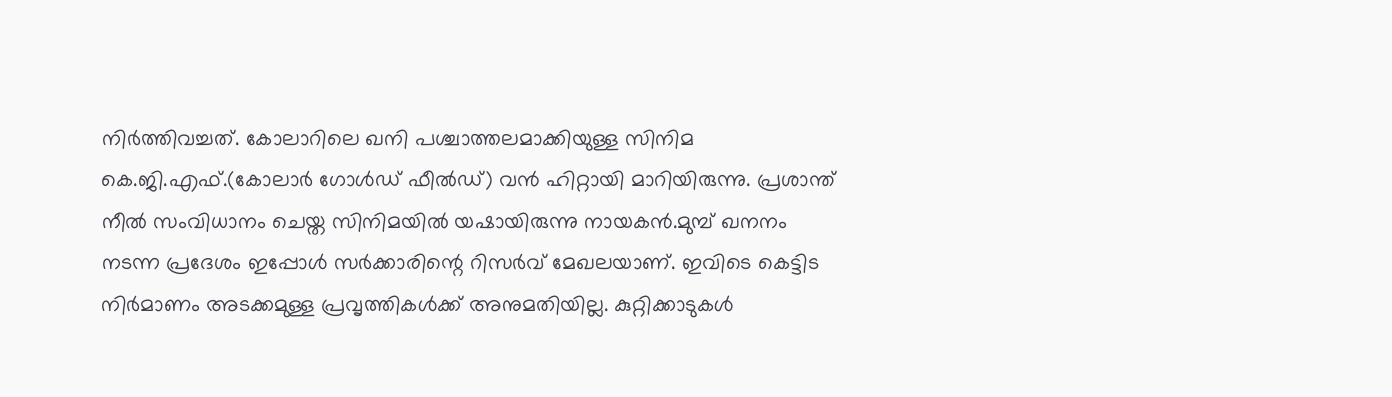നിര്‍ത്തിവച്ചത്. കോലാറിലെ ഖനി പശ്ചാത്തലമാക്കിയുള്ള സിനിമ കെ.ജി.എഫ്.(കോലാര്‍ ഗോള്‍ഡ് ഫീല്‍ഡ്) വന്‍ ഹിറ്റായി മാറിയിരുന്നു. പ്രശാന്ത് നീല്‍ സംവിധാനം ചെയ്ത സിനിമയില്‍ യഷായിരുന്നു നായകന്‍.മുമ്പ് ഖനനം നടന്ന പ്രദേശം ഇപ്പോള്‍ സര്‍ക്കാരിന്റെ റിസര്‍വ് മേഖലയാണ്. ഇവിടെ കെട്ടിട നിര്‍മാണം അടക്കമുള്ള പ്രവൃത്തികള്‍ക്ക് അനുമതിയില്ല. കുറ്റിക്കാടുകള്‍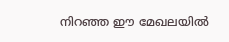നിറഞ്ഞ ഈ മേഖലയില്‍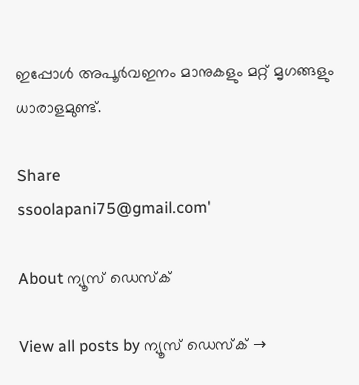ഇപ്പോള്‍ അപൂര്‍വഇനം മാനുകളും മറ്റ് മൃഗങ്ങളും ധാരാളമുണ്ട്.

Share
ssoolapani75@gmail.com'

About ന്യൂസ് ഡെസ്ക്

View all posts by ന്യൂസ് ഡെസ്ക് →